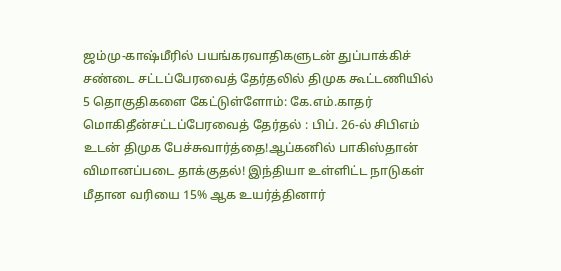ஜம்மு-காஷ்மீரில் பயங்கரவாதிகளுடன் துப்பாக்கிச் சண்டை சட்டப்பேரவைத் தேர்தலில் திமுக கூட்டணியில் 5 தொகுதிகளை கேட்டுள்ளோம்: கே.எம்.காதர் மொகிதீன்சட்டப்பேரவைத் தேர்தல் : பிப். 26-ல் சிபிஎம் உடன் திமுக பேச்சுவார்த்தை!ஆப்கனில் பாகிஸ்தான் விமானப்படை தாக்குதல்! இந்தியா உள்ளிட்ட நாடுகள் மீதான வரியை 15% ஆக உயர்த்தினார்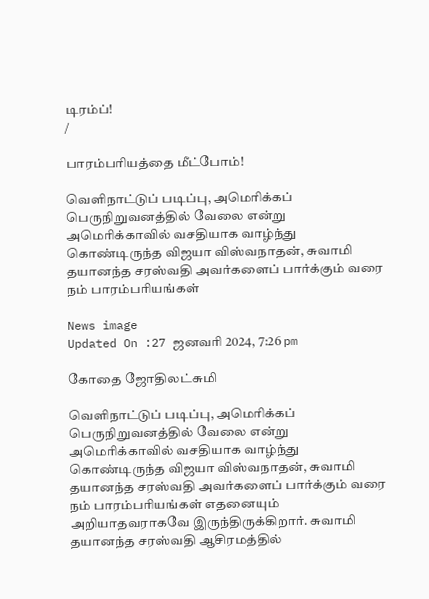டிரம்ப்!
/

பாரம்பரியத்தை மீட்போம்!

வெளிநாட்டுப் படிப்பு, அமெரிக்கப் பெருநிறுவனத்தில் வேலை என்று அமெரிக்காவில் வசதியாக வாழ்ந்து கொண்டிருந்த விஜயா விஸ்வநாதன், சுவாமி தயானந்த சரஸ்வதி அவர்களைப் பார்க்கும் வரை நம் பாரம்பரியங்கள்

News image
Updated On :27 ஜனவரி 2024, 7:26 pm

கோதை ஜோதிலட்சுமி

வெளிநாட்டுப் படிப்பு, அமெரிக்கப் பெருநிறுவனத்தில் வேலை என்று அமெரிக்காவில் வசதியாக வாழ்ந்து கொண்டிருந்த விஜயா விஸ்வநாதன், சுவாமி தயானந்த சரஸ்வதி அவர்களைப் பார்க்கும் வரை நம் பாரம்பரியங்கள் எதனையும் அறியாதவராகவே இருந்திருக்கிறார். சுவாமி தயானந்த சரஸ்வதி ஆசிரமத்தில்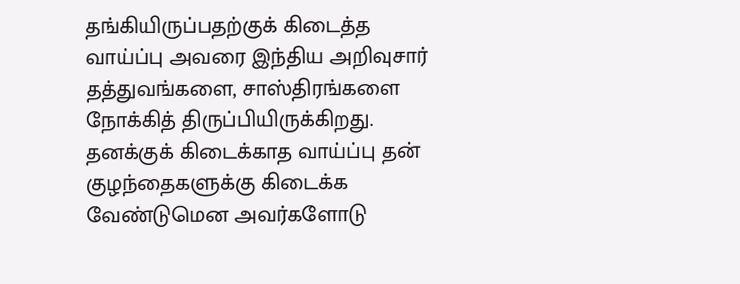தங்கியிருப்பதற்குக் கிடைத்த வாய்ப்பு அவரை இந்திய அறிவுசார் தத்துவங்களை, சாஸ்திரங்களை நோக்கித் திருப்பியிருக்கிறது. தனக்குக் கிடைக்காத வாய்ப்பு தன் குழந்தைகளுக்கு கிடைக்க வேண்டுமென அவர்களோடு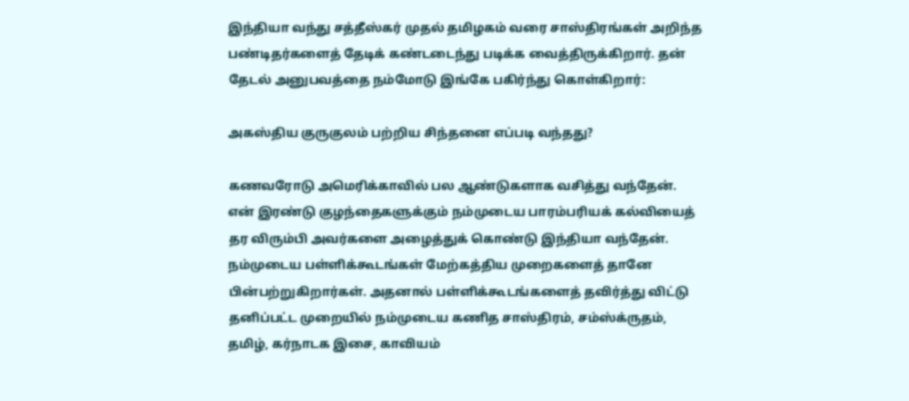இந்தியா வந்து சத்தீஸ்கர் முதல் தமிழகம் வரை சாஸ்திரங்கள் அறிந்த பண்டிதர்களைத் தேடிக் கண்டடைந்து படிக்க வைத்திருக்கிறார். தன் தேடல் அனுபவத்தை நம்மோடு இங்கே பகிர்ந்து கொள்கிறார்:

அகஸ்திய குருகுலம் பற்றிய சிந்தனை எப்படி வந்தது?

கணவரோடு அமெரிக்காவில் பல ஆண்டுகளாக வசித்து வந்தேன். என் இரண்டு குழந்தைகளுக்கும் நம்முடைய பாரம்பரியக் கல்வியைத் தர விரும்பி அவர்களை அழைத்துக் கொண்டு இந்தியா வந்தேன். நம்முடைய பள்ளிக்கூடங்கள் மேற்கத்திய முறைகளைத் தானே பின்பற்றுகிறார்கள். அதனால் பள்ளிக்கூடங்களைத் தவிர்த்து விட்டு தனிப்பட்ட முறையில் நம்முடைய கணித சாஸ்திரம், சம்ஸ்க்ருதம், தமிழ், கர்நாடக இசை, காவியம்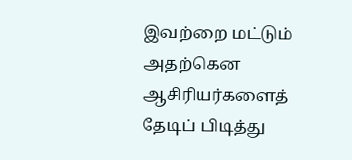இவற்றை மட்டும் அதற்கென ஆசிரியர்களைத் தேடிப் பிடித்து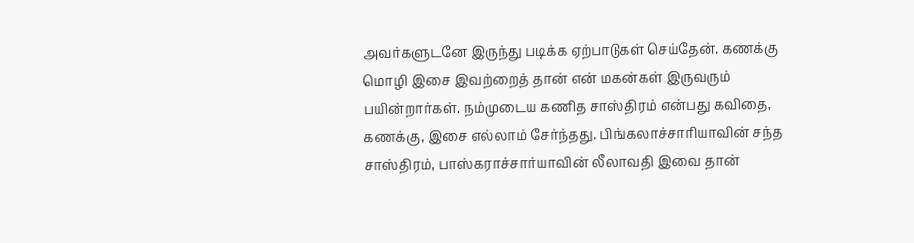அவர்களுடனே இருந்து படிக்க ஏற்பாடுகள் செய்தேன். கணக்கு மொழி இசை இவற்றைத் தான் என் மகன்கள் இருவரும் பயின்றார்கள். நம்முடைய கணித சாஸ்திரம் என்பது கவிதை, கணக்கு, இசை எல்லாம் சேர்ந்தது. பிங்கலாச்சாரியாவின் சந்த சாஸ்திரம், பாஸ்கராச்சார்யாவின் லீலாவதி இவை தான்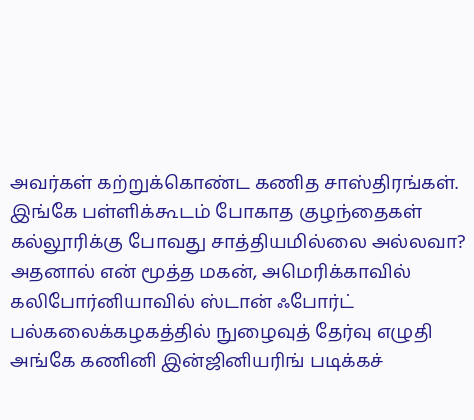அவர்கள் கற்றுக்கொண்ட கணித சாஸ்திரங்கள். இங்கே பள்ளிக்கூடம் போகாத குழந்தைகள் கல்லூரிக்கு போவது சாத்தியமில்லை அல்லவா? அதனால் என் மூத்த மகன், அமெரிக்காவில் கலிபோர்னியாவில் ஸ்டான் ஃபோர்ட் பல்கலைக்கழகத்தில் நுழைவுத் தேர்வு எழுதி அங்கே கணினி இன்ஜினியரிங் படிக்கச்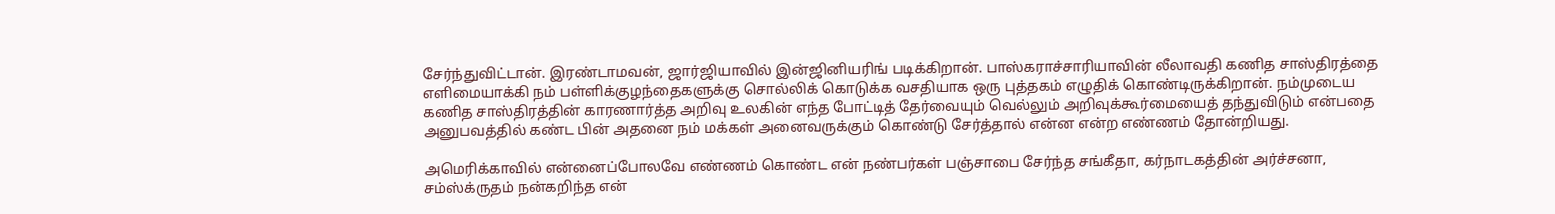சேர்ந்துவிட்டான். இரண்டாமவன், ஜார்ஜியாவில் இன்ஜினியரிங் படிக்கிறான். பாஸ்கராச்சாரியாவின் லீலாவதி கணித சாஸ்திரத்தை எளிமையாக்கி நம் பள்ளிக்குழந்தைகளுக்கு சொல்லிக் கொடுக்க வசதியாக ஒரு புத்தகம் எழுதிக் கொண்டிருக்கிறான். நம்முடைய கணித சாஸ்திரத்தின் காரணார்த்த அறிவு உலகின் எந்த போட்டித் தேர்வையும் வெல்லும் அறிவுக்கூர்மையைத் தந்துவிடும் என்பதை அனுபவத்தில் கண்ட பின் அதனை நம் மக்கள் அனைவருக்கும் கொண்டு சேர்த்தால் என்ன என்ற எண்ணம் தோன்றியது.

அமெரிக்காவில் என்னைப்போலவே எண்ணம் கொண்ட என் நண்பர்கள் பஞ்சாபை சேர்ந்த சங்கீதா, கர்நாடகத்தின் அர்ச்சனா, சம்ஸ்க்ருதம் நன்கறிந்த என்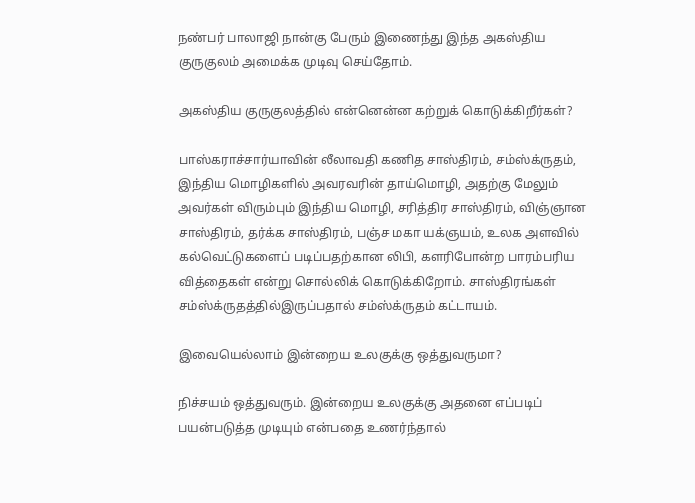நண்பர் பாலாஜி நான்கு பேரும் இணைந்து இந்த அகஸ்திய குருகுலம் அமைக்க முடிவு செய்தோம்.

அகஸ்திய குருகுலத்தில் என்னென்ன கற்றுக் கொடுக்கிறீர்கள்?

பாஸ்கராச்சார்யாவின் லீலாவதி கணித சாஸ்திரம், சம்ஸ்க்ருதம், இந்திய மொழிகளில் அவரவரின் தாய்மொழி, அதற்கு மேலும் அவர்கள் விரும்பும் இந்திய மொழி, சரித்திர சாஸ்திரம், விஞ்ஞான சாஸ்திரம், தர்க்க சாஸ்திரம், பஞ்ச மகா யக்ஞயம், உலக அளவில் கல்வெட்டுகளைப் படிப்பதற்கான லிபி, களரிபோன்ற பாரம்பரிய வித்தைகள் என்று சொல்லிக் கொடுக்கிறோம். சாஸ்திரங்கள் சம்ஸ்க்ருதத்தில்இருப்பதால் சம்ஸ்க்ருதம் கட்டாயம்.

இவையெல்லாம் இன்றைய உலகுக்கு ஒத்துவருமா?

நிச்சயம் ஒத்துவரும். இன்றைய உலகுக்கு அதனை எப்படிப் பயன்படுத்த முடியும் என்பதை உணர்ந்தால்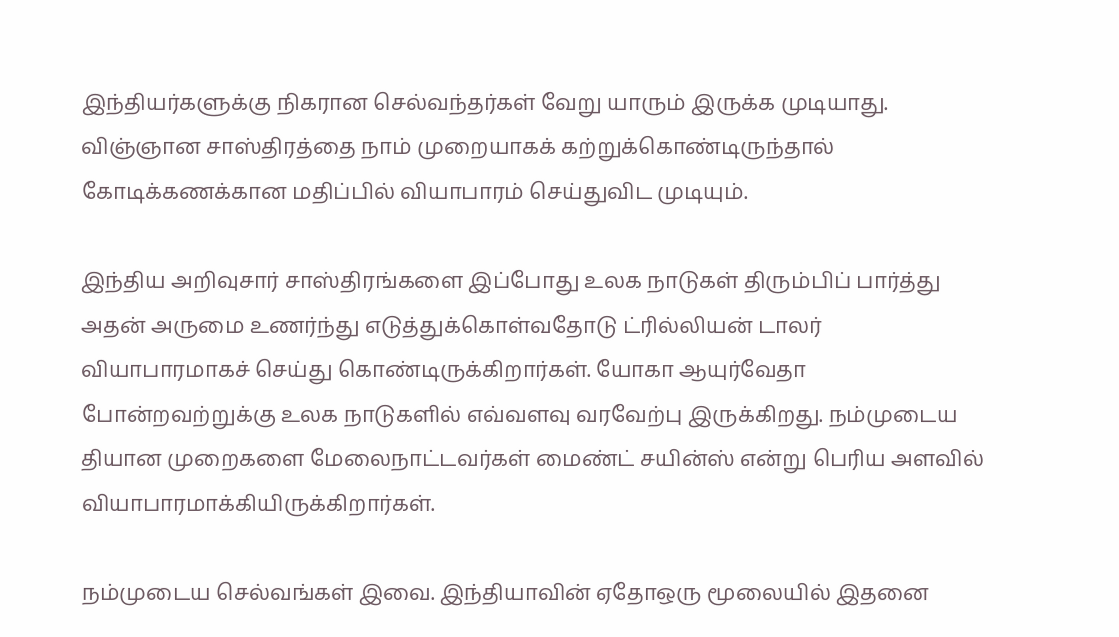இந்தியர்களுக்கு நிகரான செல்வந்தர்கள் வேறு யாரும் இருக்க முடியாது. விஞ்ஞான சாஸ்திரத்தை நாம் முறையாகக் கற்றுக்கொண்டிருந்தால் கோடிக்கணக்கான மதிப்பில் வியாபாரம் செய்துவிட முடியும்.

இந்திய அறிவுசார் சாஸ்திரங்களை இப்போது உலக நாடுகள் திரும்பிப் பார்த்து அதன் அருமை உணர்ந்து எடுத்துக்கொள்வதோடு ட்ரில்லியன் டாலர் வியாபாரமாகச் செய்து கொண்டிருக்கிறார்கள். யோகா ஆயுர்வேதா போன்றவற்றுக்கு உலக நாடுகளில் எவ்வளவு வரவேற்பு இருக்கிறது. நம்முடைய தியான முறைகளை மேலைநாட்டவர்கள் மைண்ட் சயின்ஸ் என்று பெரிய அளவில் வியாபாரமாக்கியிருக்கிறார்கள்.

நம்முடைய செல்வங்கள் இவை. இந்தியாவின் ஏதோஒரு மூலையில் இதனை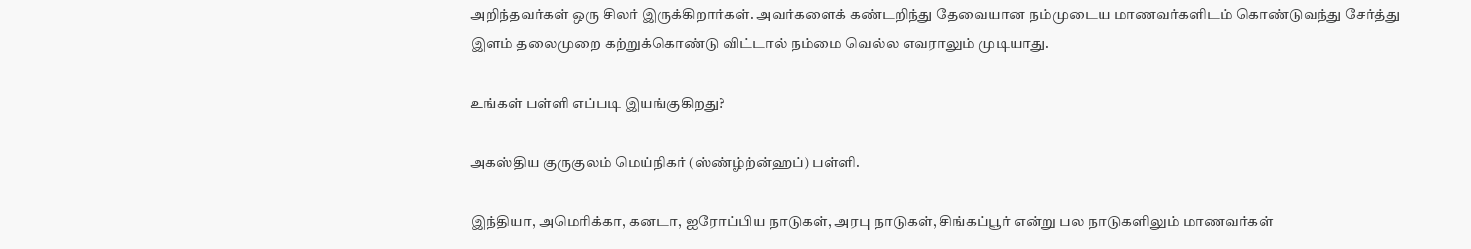அறிந்தவர்கள் ஒரு சிலர் இருக்கிறார்கள். அவர்களைக் கண்டறிந்து தேவையான நம்முடைய மாணவர்களிடம் கொண்டுவந்து சேர்த்து இளம் தலைமுறை கற்றுக்கொண்டு விட்டால் நம்மை வெல்ல எவராலும் முடியாது.

உங்கள் பள்ளி எப்படி இயங்குகிறது?

அகஸ்திய குருகுலம் மெய்நிகர் (ஸ்ண்ழ்ற்ன்ஹப்) பள்ளி.

இந்தியா, அமெரிக்கா, கனடா, ஐரோப்பிய நாடுகள், அரபு நாடுகள், சிங்கப்பூர் என்று பல நாடுகளிலும் மாணவர்கள்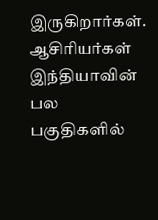இருகிறார்கள். ஆசிரியர்கள் இந்தியாவின் பல பகுதிகளில்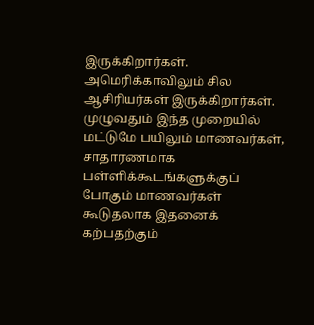இருக்கிறார்கள். அமெரிக்காவிலும் சில ஆசிரியர்கள் இருக்கிறார்கள். முழுவதும் இந்த முறையில் மட்டுமே பயிலும் மாணவர்கள், சாதாரணமாக பள்ளிக்கூடங்களுக்குப் போகும் மாணவர்கள் கூடுதலாக இதனைக் கற்பதற்கும்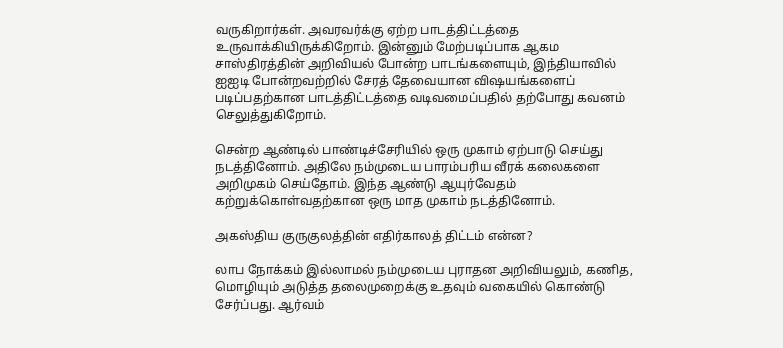வருகிறார்கள். அவரவர்க்கு ஏற்ற பாடத்திட்டத்தை உருவாக்கியிருக்கிறோம். இன்னும் மேற்படிப்பாக ஆகம சாஸ்திரத்தின் அறிவியல் போன்ற பாடங்களையும், இந்தியாவில் ஐஐடி போன்றவற்றில் சேரத் தேவையான விஷயங்களைப் படிப்பதற்கான பாடத்திட்டத்தை வடிவமைப்பதில் தற்போது கவனம் செலுத்துகிறோம்.

சென்ற ஆண்டில் பாண்டிச்சேரியில் ஒரு முகாம் ஏற்பாடு செய்து நடத்தினோம். அதிலே நம்முடைய பாரம்பரிய வீரக் கலைகளை அறிமுகம் செய்தோம். இந்த ஆண்டு ஆயுர்வேதம் கற்றுக்கொள்வதற்கான ஒரு மாத முகாம் நடத்தினோம்.

அகஸ்திய குருகுலத்தின் எதிர்காலத் திட்டம் என்ன?

லாப நோக்கம் இல்லாமல் நம்முடைய புராதன அறிவியலும், கணித, மொழியும் அடுத்த தலைமுறைக்கு உதவும் வகையில் கொண்டு சேர்ப்பது. ஆர்வம்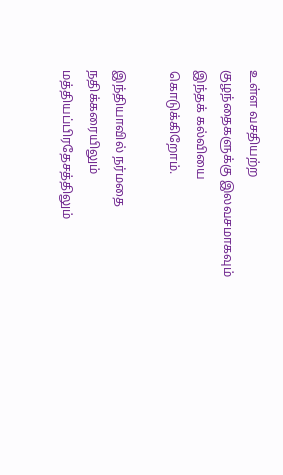உள்ள வசதியற்ற குழந்தைகளுக்கு இலவசமாகவும் இந்தக் கல்வியை கொடுக்கிறோம்.

இந்தியாவில் நர்மதை நதிக்கரையிலும் மத்தியப்பிரதேசத்திலும்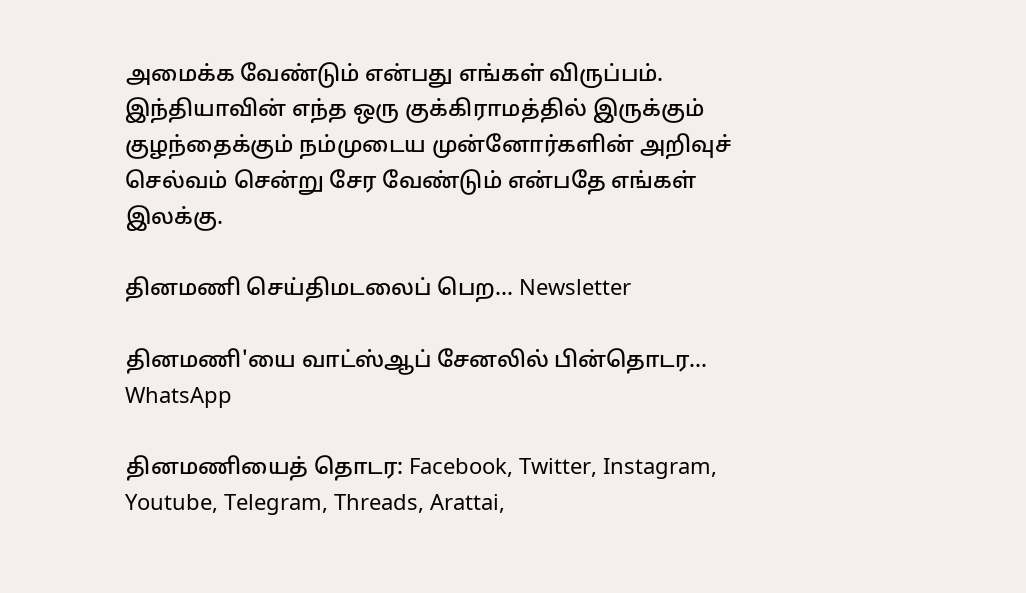அமைக்க வேண்டும் என்பது எங்கள் விருப்பம். இந்தியாவின் எந்த ஒரு குக்கிராமத்தில் இருக்கும் குழந்தைக்கும் நம்முடைய முன்னோர்களின் அறிவுச் செல்வம் சென்று சேர வேண்டும் என்பதே எங்கள் இலக்கு.

தினமணி செய்திமடலைப் பெற... Newsletter

தினமணி'யை வாட்ஸ்ஆப் சேனலில் பின்தொடர... WhatsApp

தினமணியைத் தொடர: Facebook, Twitter, Instagram, Youtube, Telegram, Threads, Arattai,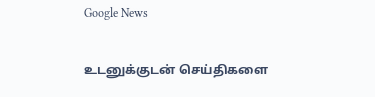Google News

உடனுக்குடன் செய்திகளை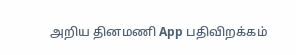அறிய தினமணி App பதிவிறக்கம்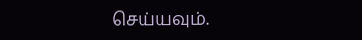செய்யவும்.